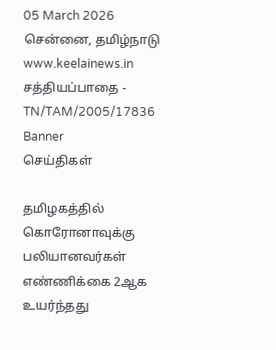05 March 2026 சென்னை, தமிழ்நாடு
www.keelainews.in
சத்தியப்பாதை - TN/TAM/2005/17836
Banner
செய்திகள்

தமிழகத்தில் கொரோனாவுக்கு பலியானவர்கள் எண்ணிக்கை 2ஆக உயர்ந்தது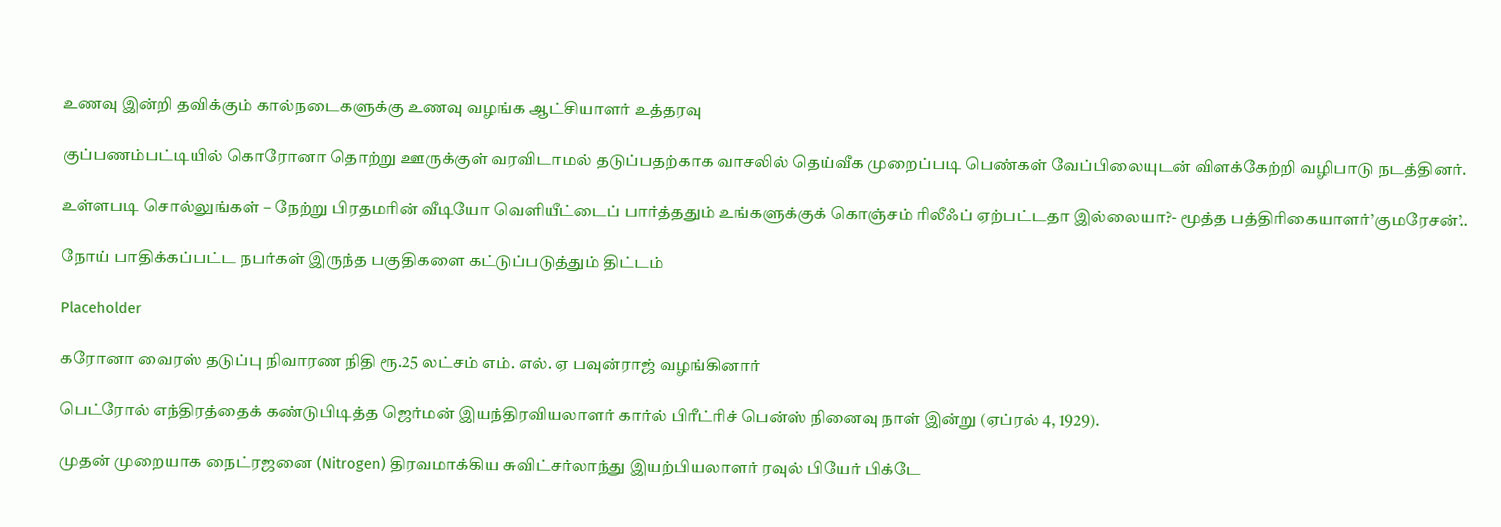உணவு இன்றி தவிக்கும் கால்நடைகளுக்கு உணவு வழங்க ஆட்சியாளர் உத்தரவு

குப்பணம்பட்டியில் கொரோனா தொற்று ஊருக்குள் வரவிடாமல் தடுப்பதற்காக வாசலில் தெய்வீக முறைப்படி பெண்கள் வேப்பிலையுடன் விளக்கேற்றி வழிபாடு நடத்தினர்.

உள்ளபடி சொல்லுங்கள் – நேற்று பிரதமரின் வீடியோ வெளியீட்டைப் பார்த்ததும் உங்களுக்குக் கொஞ்சம் ரிலீஃப் ஏற்பட்டதா இல்லையா?- மூத்த பத்திரிகையாளர்’குமரேசன்’..

நோய் பாதிக்கப்பட்ட நபர்கள் இருந்த பகுதிகளை கட்டுப்படுத்தும் திட்டம்

Placeholder

கரோனா வைரஸ் தடுப்பு நிவாரண நிதி ரூ.25 லட்சம் எம். எல். ஏ பவுன்ராஜ் வழங்கினார்

பெட்ரோல் எந்திரத்தைக் கண்டுபிடித்த ஜெர்மன் இயந்திரவியலாளர் கார்ல் பிரீட்ரிச் பென்ஸ் நினைவு நாள் இன்று (ஏப்ரல் 4, 1929).

முதன் முறையாக நைட்ரஜனை (Nitrogen) திரவமாக்கிய சுவிட்சர்லாந்து இயற்பியலாளர் ரவுல் பியேர் பிக்டே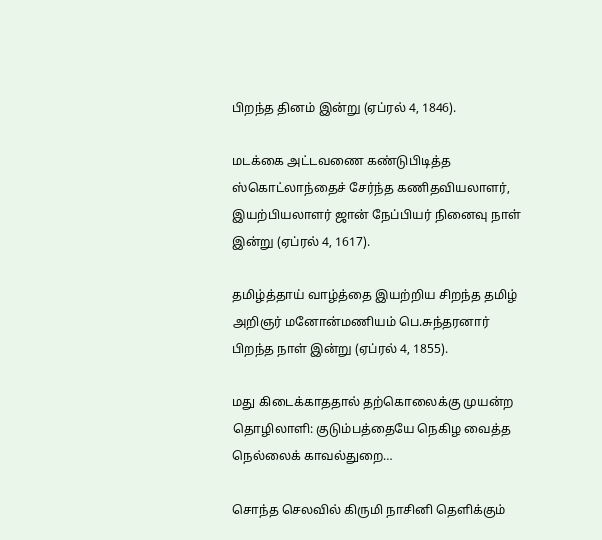பிறந்த தினம் இன்று (ஏப்ரல் 4, 1846).

மடக்கை அட்டவணை கண்டுபிடித்த ஸ்கொட்லாந்தைச் சேர்ந்த கணிதவியலாளர், இயற்பியலாளர் ஜான் நேப்பியர் நினைவு நாள் இன்று (ஏப்ரல் 4, 1617).

தமிழ்த்தாய் வாழ்த்தை இயற்றிய சிறந்த தமிழ் அறிஞர் மனோன்மணியம் பெ.சுந்தரனார் பிறந்த நாள் இன்று (ஏப்ரல் 4, 1855).

மது கிடைக்காததால் தற்கொலைக்கு முயன்ற தொழிலாளி: குடும்பத்தையே நெகிழ வைத்த நெல்லைக் காவல்துறை…

சொந்த செலவில் கிருமி நாசினி தெளிக்கும்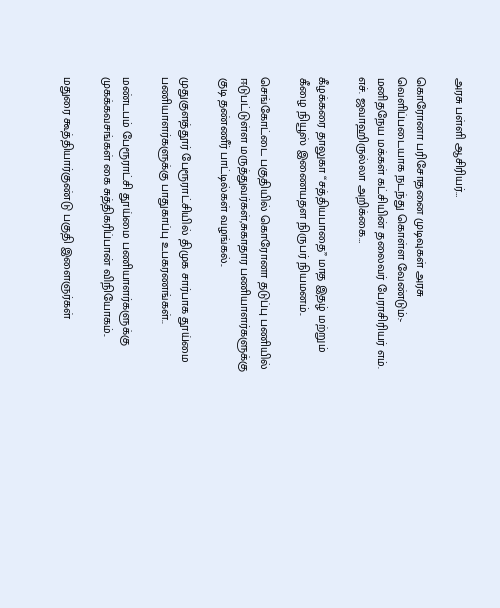அரசு பள்ளி ஆசிரியர்…

கொரோனா பரிசோதனை முடிவுகள் அரசு வெளிப்படையாக நடந்து கொள்ள வேண்டும்:- மனிதநேய மக்கள் கட்சியின் தலைவர் பேராசிரியர் எம். எச். ஜவாஹிருல்லா அறிக்கை…

கீழக்கரை தாலுகா “சத்தியபாதை” மாத இதழ் மற்றும் கீழை நியூஸ் இணையதள நிருபர் நியமனம்..

செங்கோட்டை பகுதியில் கொரோனா தடுப்பு பணியில் ஈடுபட்டுள்ள மருத்துவர்கள்,சுகாதார பணியாளர்களுக்கு குடி தண்ணீர் பாட்டில்கள் வழங்கல்..

முதுகுளத்தூர் பேரூராட்சியில் திமுக சார்பாக தூய்மை பணியாளர்களுக்கு பாதுகாப்பு உபகரணங்கள்..

மண்டபம் பேரூராட்சி தூய்மை பணியாளர்களுக்கு முகக்கவசங்கள் கை சுத்திகரிப்பான் விநியோகம்..

மதுரை கூத்தியார்குண்டு பகுதி இளைஞர்கள்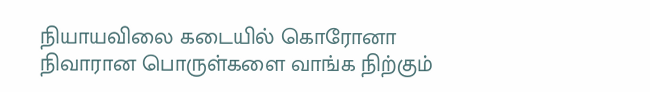நியாயவிலை கடையில் கொரோனா நிவாரான பொருள்களை வாங்க நிற்கும்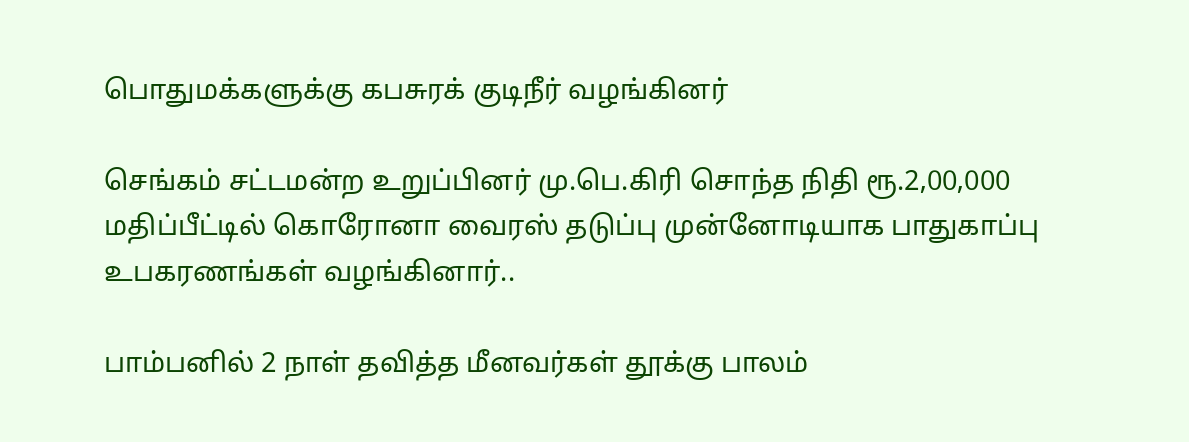பொதுமக்களுக்கு கபசுரக் குடிநீர் வழங்கினர்

செங்கம் சட்டமன்ற உறுப்பினர் மு.பெ.கிரி சொந்த நிதி ரூ.2,00,000 மதிப்பீட்டில் கொரோனா வைரஸ் தடுப்பு முன்னோடியாக பாதுகாப்பு உபகரணங்கள் வழங்கினார்..

பாம்பனில் 2 நாள் தவித்த மீனவர்கள் தூக்கு பாலம்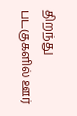திறந்து படகுகளில் ஊர்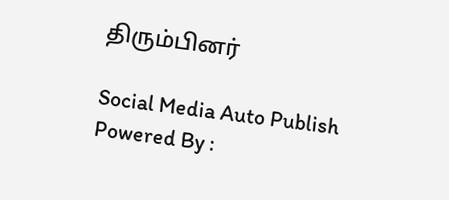திரும்பினர்

Social Media Auto Publish Powered By :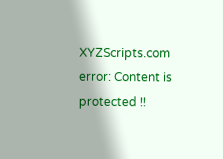XYZScripts.com
error: Content is protected !!